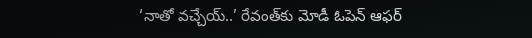‘నాతో వచ్చేయ్‌..’ రేవంత్‌కు మోడీ ఓపెన్‌ ఆఫర్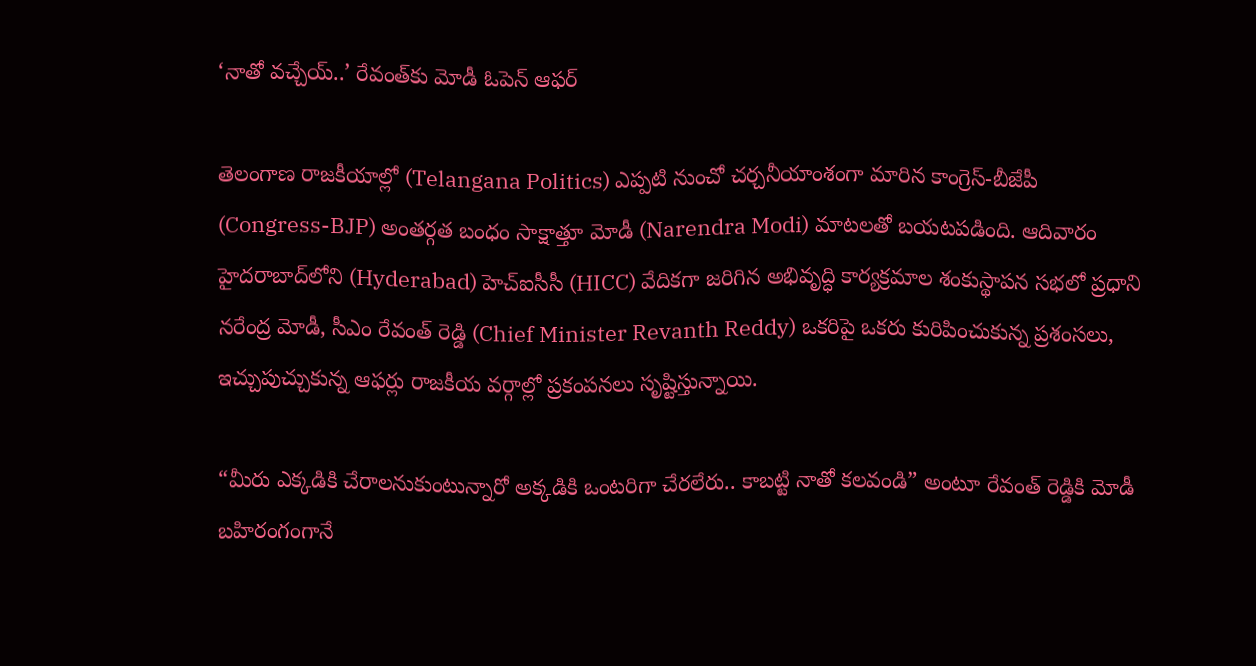‘నాతో వచ్చేయ్‌..’ రేవంత్‌కు మోడీ ఓపెన్‌ ఆఫర్

తెలంగాణ రాజకీయాల్లో (Telangana Politics) ఎప్పటి నుంచో చర్చనీయాంశంగా మారిన కాంగ్రెస్-బీజేపీ (Congress-BJP) అంతర్గత బంధం సాక్షాత్తూ మోడీ (Narendra Modi) మాటలతో బయట‌ప‌డింది. ఆదివారం హైదరాబాద్‌లోని (Hyderabad) హెచ్‌ఐసీసీ (HICC) వేదికగా జరిగిన అభివృద్ధి కార్యక్రమాల శంకుస్థాపన సభలో ప్రధాని నరేంద్ర మోడీ, సీఎం రేవంత్ రెడ్డి (Chief Minister Revanth Reddy) ఒకరిపై ఒకరు కురిపించుకున్న ప్రశంసలు, ఇచ్చుపుచ్చుకున్న ఆఫర్లు రాజకీయ వర్గాల్లో ప్రకంపనలు సృష్టిస్తున్నాయి.

“మీరు ఎక్కడికి చేరాలనుకుంటున్నారో అక్కడికి ఒంటరిగా చేరలేరు.. కాబట్టి నాతో కలవండి” అంటూ రేవంత్ రెడ్డికి మోడీ బహిరంగంగానే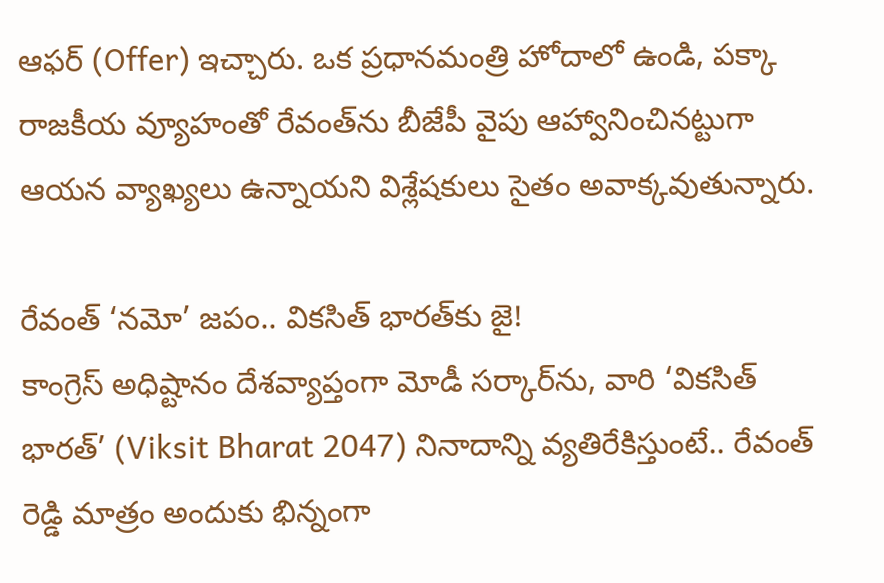ఆఫర్ (Offer) ఇచ్చారు. ఒక ప్రధానమంత్రి హోదాలో ఉండి, పక్కా రాజకీయ వ్యూహంతో రేవంత్‌ను బీజేపీ వైపు ఆహ్వానించినట్టుగా ఆయన వ్యాఖ్యలు ఉన్నాయని విశ్లేషకులు సైతం అవాక్క‌వుతున్నారు.

రేవంత్ ‘నమో’ జపం.. వికసిత్ భారత్‌కు జై!
కాంగ్రెస్ అధిష్టానం దేశవ్యాప్తంగా మోడీ సర్కార్‌ను, వారి ‘వికసిత్ భారత్’ (Viksit Bharat 2047) నినాదాన్ని వ్యతిరేకిస్తుంటే.. రేవంత్ రెడ్డి మాత్రం అందుకు భిన్నంగా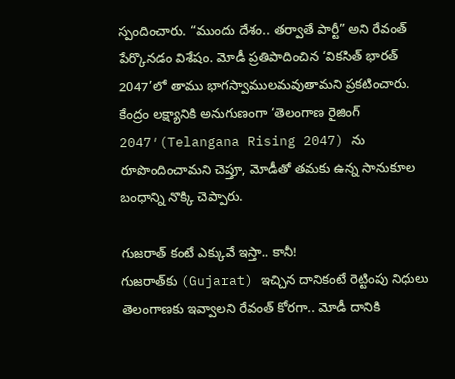స్పందించారు. “ముందు దేశం.. తర్వాతే పార్టీ” అని రేవంత్ పేర్కొనడం విశేషం. మోడీ ప్రతిపాదించిన ‘వికసిత్ భారత్ 2047’లో తాము భాగస్వాములమవుతామని ప్రకటించారు. కేంద్రం లక్ష్యానికి అనుగుణంగా ‘తెలంగాణ రైజింగ్ 2047′(Telangana Rising 2047) ను రూపొందించామని చెప్తూ, మోడీతో తమకు ఉన్న సానుకూల బంధాన్ని నొక్కి చెప్పారు.

గుజరాత్ కంటే ఎక్కువే ఇస్తా.. కానీ!
గుజరాత్‌కు (Gujarat) ఇచ్చిన దానికంటే రెట్టింపు నిధులు తెలంగాణకు ఇవ్వాలని రేవంత్ కోరగా.. మోడీ దానికి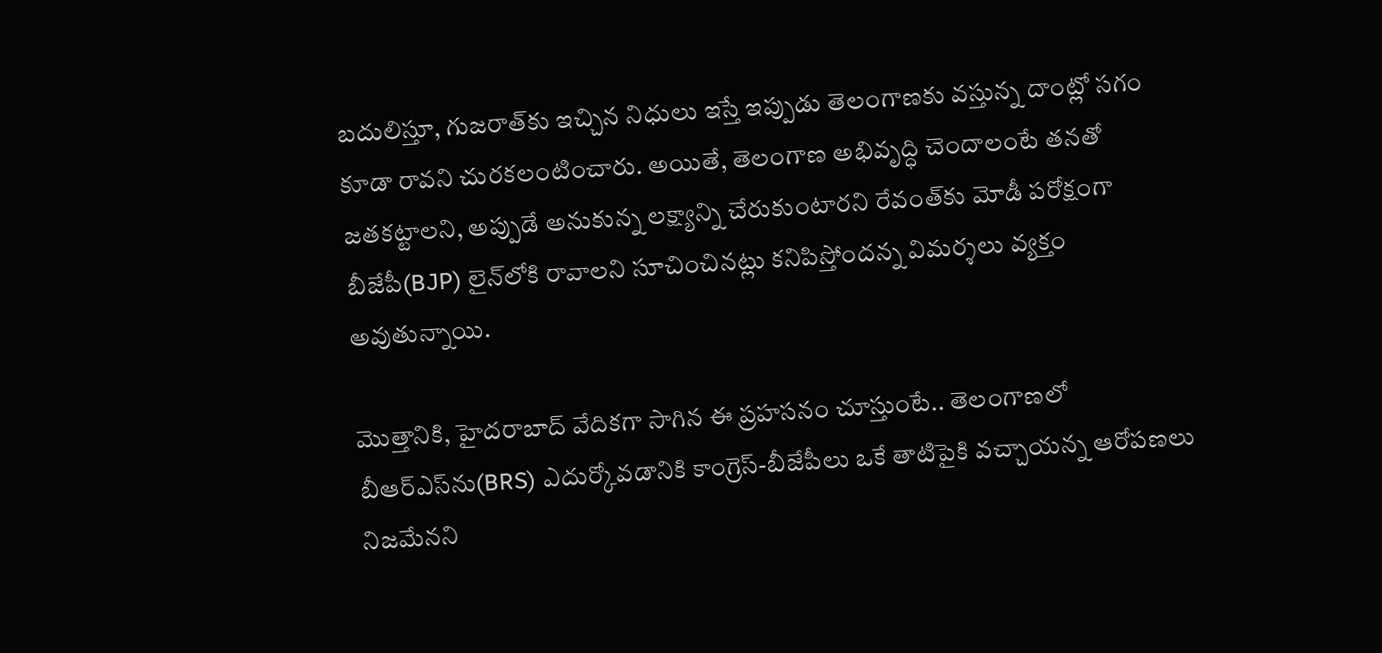బదులిస్తూ, గుజరాత్‌కు ఇచ్చిన నిధులు ఇస్తే ఇప్పుడు తెలంగాణకు వస్తున్న దాంట్లో సగం కూడా రావని చురకలంటించారు. అయితే, తెలంగాణ అభివృద్ధి చెందాలంటే తనతో జతకట్టాలని, అప్పుడే అనుకున్న లక్ష్యాన్ని చేరుకుంటారని రేవంత్‌కు మోడీ పరోక్షంగా బీజేపీ(BJP) లైన్‌లోకి రావాలని సూచించినట్లు కనిపిస్తోందన్న విమ‌ర్శ‌లు వ్య‌క్తం అవుతున్నాయి.

మొత్తానికి, హైదరాబాద్ వేదికగా సాగిన ఈ ప్రహసనం చూస్తుంటే.. తెలంగాణలో బీఆర్ఎస్‌ను(BRS) ఎదుర్కోవడానికి కాంగ్రెస్-బీజేపీలు ఒకే తాటిపైకి వచ్చాయన్న ఆరోపణలు నిజమేనని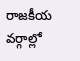రాజకీయ వర్గాల్లో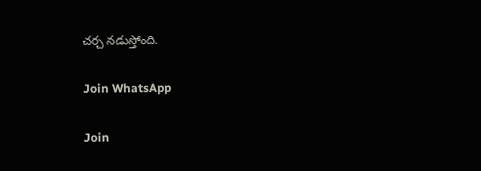చర్చ నడుస్తోంది.

Join WhatsApp

Join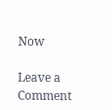Now

Leave a Comment